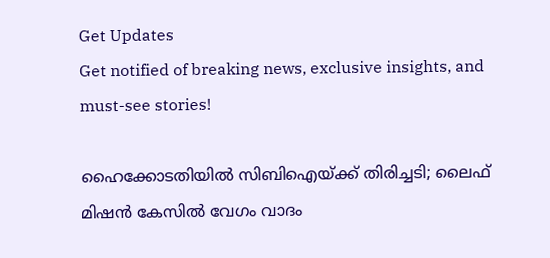Get Updates
Get notified of breaking news, exclusive insights, and must-see stories!

ഹൈക്കോടതിയിൽ സിബിഐയ്ക്ക് തിരിച്ചടി; ലൈഫ് മിഷൻ കേസിൽ വേഗം വാദം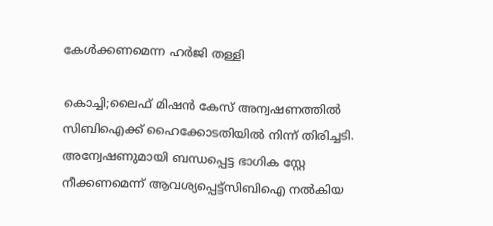കേൾക്കണമെന്ന ഹർജി തള്ളി

കൊച്ചി;ലൈഫ് മിഷൻ കേസ് അന്വഷണത്തിൽ സിബിഐക്ക് ഹൈക്കോടതിയിൽ നിന്ന് തിരിച്ചടി. അന്വേഷണുമായി ബന്ധപ്പെട്ട ഭാഗിക സ്റ്റേ നീക്കണമെന്ന് ആവശ്യപ്പെട്ട്സിബിഐ നൽകിയ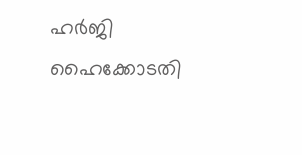ഹർജി ഹൈക്കോടതി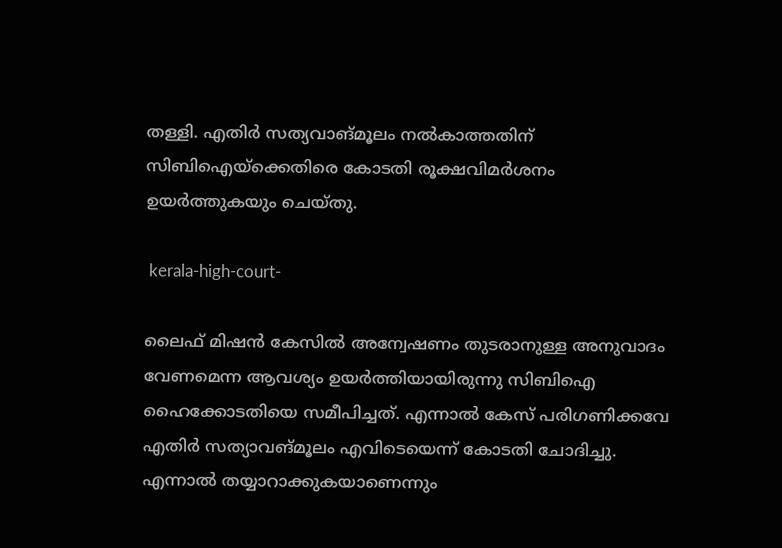തള്ളി. എതിർ സത്യവാങ്മൂലം നൽകാത്തതിന് സിബിഐയ്ക്കെതിരെ കോടതി രൂക്ഷവിമർശനം ഉയർത്തുകയും ചെയ്തു.

 kerala-high-court-

ലൈഫ് മിഷൻ കേസിൽ അന്വേഷണം തുടരാനുള്ള അനുവാദം വേണമെന്ന ആവശ്യം ഉയർത്തിയായിരുന്നു സിബിഐ ഹൈക്കോടതിയെ സമീപിച്ചത്. എന്നാൽ കേസ് പരിഗണിക്കവേ എതിർ സത്യാവങ്മൂലം എവിടെയെന്ന് കോടതി ചോദിച്ചു. എന്നാൽ തയ്യാറാക്കുകയാണെന്നും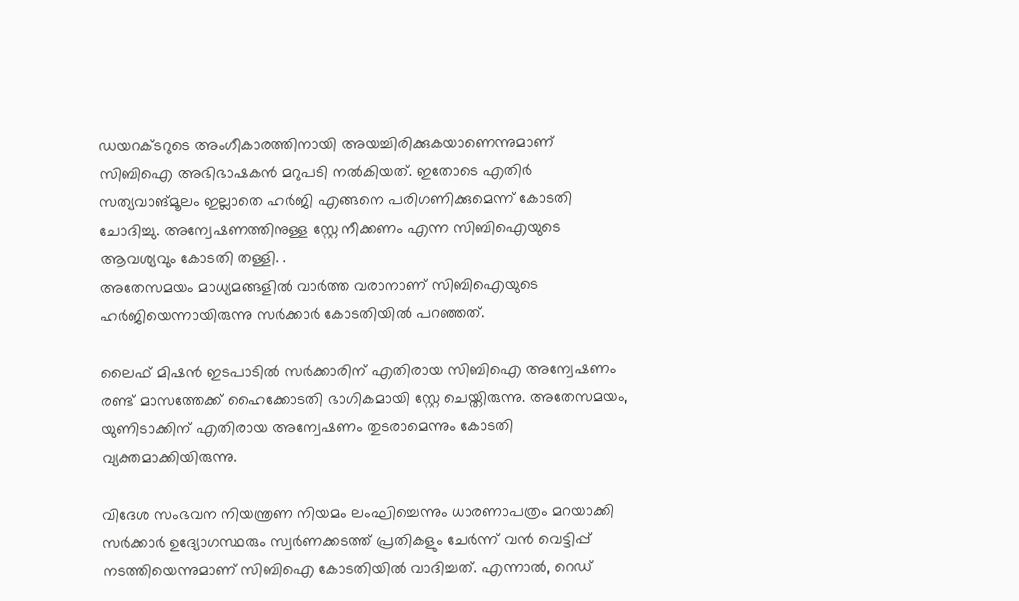ഡയറക്ടറുടെ അംഗീകാരത്തിനായി അയച്ചിരിക്കുകയാണെന്നുമാണ് സിബിഐ അഭിഭാഷകൻ മറുപടി നൽകിയത്. ഇതോടെ എതിർ സത്യവാങ്മൂലം ഇല്ലാതെ ഹർജി എങ്ങനെ പരിഗണിക്കുമെന്ന് കോടതി ചോദിച്ചു. അന്വേഷണത്തിനുള്ള സ്റ്റേ നീക്കണം എന്ന സിബിഐയുടെ ആവശ്യവും കോടതി തള്ളി. .
അതേസമയം മാധ്യമങ്ങളിൽ വാർത്ത വരാനാണ് സിബിഐയുടെ ഹർജിയെന്നായിരുന്നു സർക്കാർ കോടതിയിൽ പറഞ്ഞത്.

ലൈഫ് മിഷന്‍ ഇടപാടില്‍ സര്‍ക്കാരിന് എതിരായ സിബിഐ അന്വേഷണം രണ്ട് മാസത്തേക്ക് ഹൈക്കോടതി ഭാഗികമായി സ്റ്റേ ചെയ്തിരുന്നു. അതേസമയം, യുണിടാക്കിന് എതിരായ അന്വേഷണം തുടരാമെന്നും കോടതി വ്യക്തമാക്കിയിരുന്നു.

വിദേശ സംഭവന നിയന്ത്രണ നിയമം ലംഘിച്ചെന്നും ധാരണാപത്രം മറയാക്കി സര്‍ക്കാര്‍ ഉദ്യോഗസ്ഥരും സ്വര്‍ണക്കടത്ത് പ്രതികളും ചേര്‍ന്ന് വന്‍ വെട്ടിപ്പ് നടത്തിയെന്നുമാണ് സിബിഐ കോടതിയിൽ വാദിച്ചത്. എന്നാല്‍, റെഡ്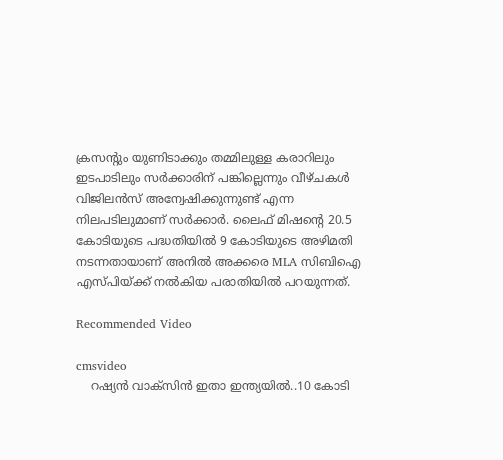ക്രസന്‍റും യുണിടാക്കും തമ്മിലുള്ള കരാറിലും ഇടപാടിലും സര്‍ക്കാരിന് പങ്കില്ലെന്നും വീഴ്ചകള്‍ വിജിലന്‍സ് അന്വേഷിക്കുന്നുണ്ട് എന്ന നിലപടിലുമാണ് സര്‍ക്കാര്‍. ലൈഫ് മിഷന്റെ 20.5 കോടിയുടെ പദ്ധതിയില്‍ 9 കോടിയുടെ അഴിമതി നടന്നതായാണ് അനില്‍ അക്കരെ MLA സിബിഐ എസ്പിയ്ക്ക് നല്‍കിയ പരാതിയില്‍ പറയുന്നത്.

Recommended Video

cmsvideo
    റഷ്യൻ വാക്സിൻ ഇതാ ഇന്ത്യയിൽ..10 കോടി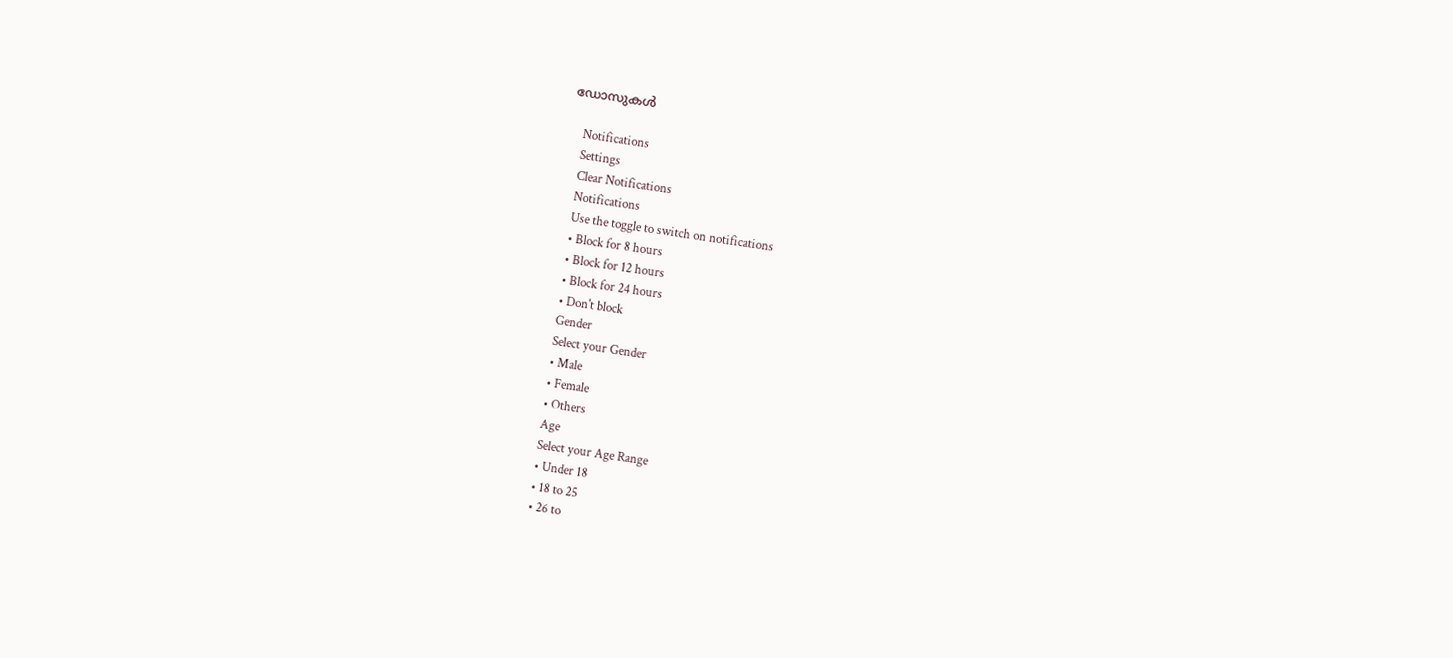ഡോസുകൾ

    Notifications
    Settings
    Clear Notifications
    Notifications
    Use the toggle to switch on notifications
    • Block for 8 hours
    • Block for 12 hours
    • Block for 24 hours
    • Don't block
    Gender
    Select your Gender
    • Male
    • Female
    • Others
    Age
    Select your Age Range
    • Under 18
    • 18 to 25
    • 26 to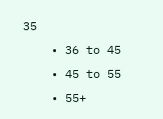35
    • 36 to 45
    • 45 to 55
    • 55+